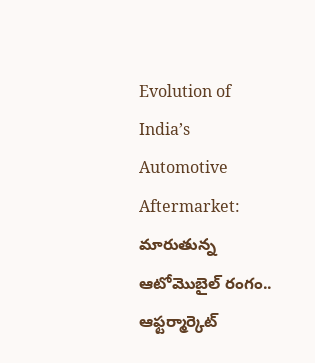Evolution of India’s Automotive Aftermarket: మారుతున్న ఆటోమొబైల్ రంగం.. ఆఫ్టర్మార్కెట్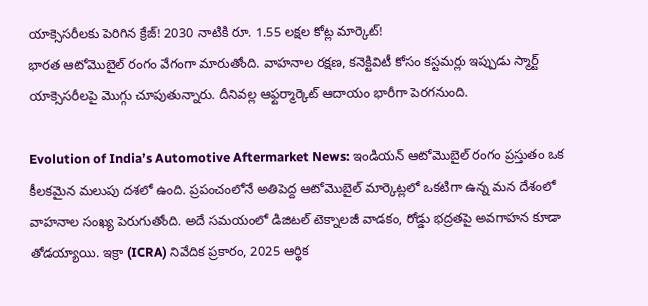యాక్సెసరీలకు పెరిగిన క్రేజ్! 2030 నాటికి రూ. 1.55 లక్షల కోట్ల మార్కెట్!
భారత ఆటోమొబైల్ రంగం వేగంగా మారుతోంది. వాహనాల రక్షణ, కనెక్టివిటీ కోసం కస్టమర్లు ఇప్పుడు స్మార్ట్ యాక్సెసరీలపై మొగ్గు చూపుతున్నారు. దీనివల్ల ఆఫ్టర్మార్కెట్ ఆదాయం భారీగా పెరగనుంది.

Evolution of India’s Automotive Aftermarket News: ఇండియన్ ఆటోమొబైల్ రంగం ప్రస్తుతం ఒక కీలకమైన మలుపు దశలో ఉంది. ప్రపంచంలోనే అతిపెద్ద ఆటోమొబైల్ మార్కెట్లలో ఒకటిగా ఉన్న మన దేశంలో వాహనాల సంఖ్య పెరుగుతోంది. అదే సమయంలో డిజిటల్ టెక్నాలజీ వాడకం, రోడ్డు భద్రతపై అవగాహన కూడా తోడయ్యాయి. ఇక్రా (ICRA) నివేదిక ప్రకారం, 2025 ఆర్థిక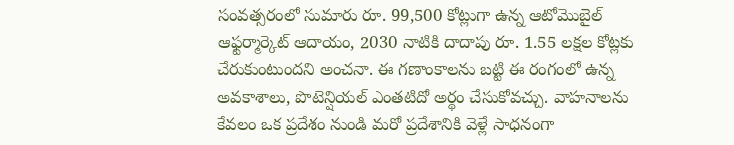సంవత్సరంలో సుమారు రూ. 99,500 కోట్లుగా ఉన్న ఆటోమొబైల్ ఆఫ్టర్మార్కెట్ ఆదాయం, 2030 నాటికి దాదాపు రూ. 1.55 లక్షల కోట్లకు చేరుకుంటుందని అంచనా. ఈ గణాంకాలను బట్టి ఈ రంగంలో ఉన్న అవకాశాలు, పొటెన్షియల్ ఎంతటిదో అర్థం చేసుకోవచ్చు. వాహనాలను కేవలం ఒక ప్రదేశం నుండి మరో ప్రదేశానికి వెళ్లే సాధనంగా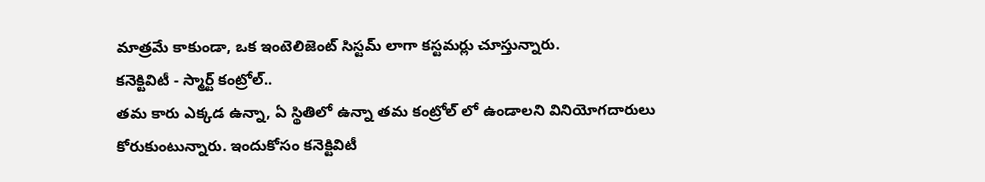మాత్రమే కాకుండా, ఒక ఇంటెలిజెంట్ సిస్టమ్ లాగా కస్టమర్లు చూస్తున్నారు.
కనెక్టివిటీ - స్మార్ట్ కంట్రోల్..
తమ కారు ఎక్కడ ఉన్నా, ఏ స్థితిలో ఉన్నా తమ కంట్రోల్ లో ఉండాలని వినియోగదారులు కోరుకుంటున్నారు. ఇందుకోసం కనెక్టివిటీ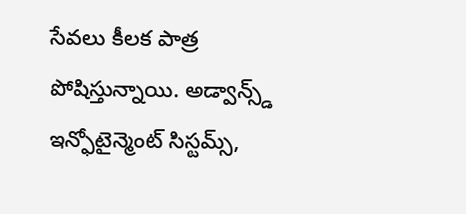సేవలు కీలక పాత్ర పోషిస్తున్నాయి. అడ్వాన్స్డ్ ఇన్ఫోటైన్మెంట్ సిస్టమ్స్,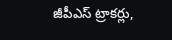జీపీఎస్ ట్రాకర్లు,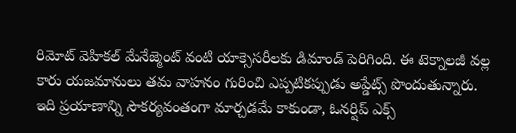రిమోట్ వెహికల్ మేనేజ్మెంట్ వంటి యాక్సెసరీలకు డిమాండ్ పెరిగింది. ఈ టెక్నాలజీ వల్ల కారు యజమానులు తమ వాహనం గురించి ఎప్పటికప్పుడు అప్డేట్స్ పొందుతున్నారు. ఇది ప్రయాణాన్ని సౌకర్యవంతంగా మార్చడమే కాకుండా, ఓనర్షిప్ ఎక్స్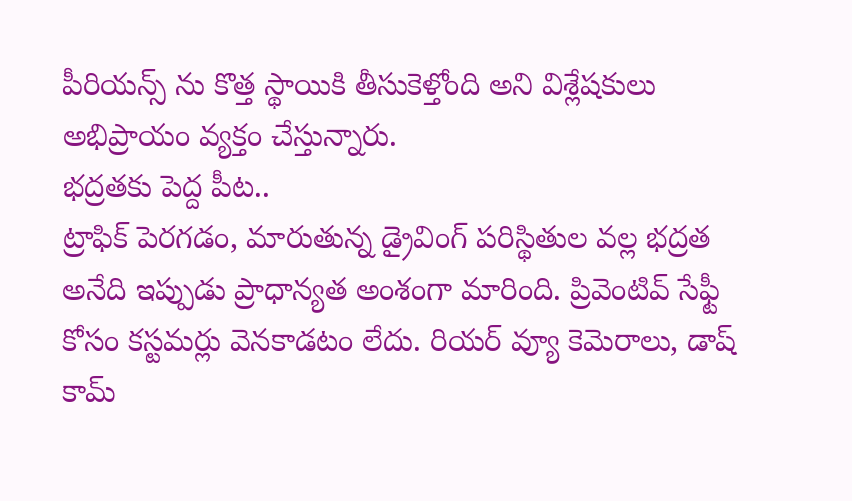పీరియన్స్ ను కొత్త స్థాయికి తీసుకెళ్తోంది అని విశ్లేషకులు అభిప్రాయం వ్యక్తం చేస్తున్నారు.
భద్రతకు పెద్ద పీట..
ట్రాఫిక్ పెరగడం, మారుతున్న డ్రైవింగ్ పరిస్థితుల వల్ల భద్రత అనేది ఇప్పుడు ప్రాధాన్యత అంశంగా మారింది. ప్రివెంటివ్ సేఫ్టీ కోసం కస్టమర్లు వెనకాడటం లేదు. రియర్ వ్యూ కెమెరాలు, డాష్ కామ్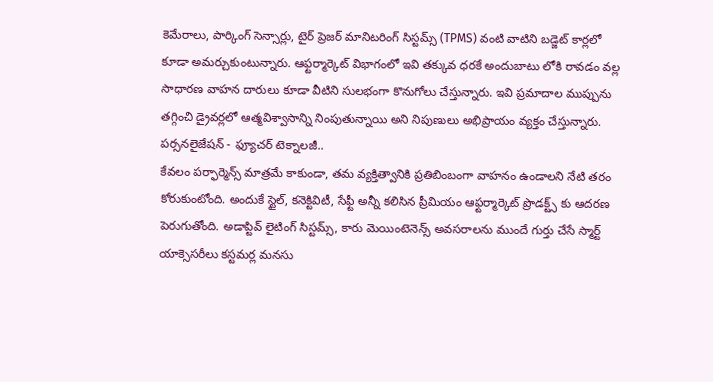కెమేరాలు, పార్కింగ్ సెన్సార్లు, టైర్ ప్రెజర్ మానిటరింగ్ సిస్టమ్స్ (TPMS) వంటి వాటిని బడ్జెట్ కార్లలో కూడా అమర్చుకుంటున్నారు. ఆఫ్టర్మార్కెట్ విభాగంలో ఇవి తక్కువ ధరకే అందుబాటు లోకి రావడం వల్ల సాధారణ వాహన దారులు కూడా వీటిని సులభంగా కొనుగోలు చేస్తున్నారు. ఇవి ప్రమాదాల ముప్పును తగ్గించి డ్రైవర్లలో ఆత్మవిశ్వాసాన్ని నింపుతున్నాయి అని నిపుణులు అభిప్రాయం వ్యక్తం చేస్తున్నారు.
పర్సనలైజేషన్ - ఫ్యూచర్ టెక్నాలజీ..
కేవలం పర్ఫార్మెన్స్ మాత్రమే కాకుండా, తమ వ్యక్తిత్వానికి ప్రతిబింబంగా వాహనం ఉండాలని నేటి తరం కోరుకుంటోంది. అందుకే స్టైల్, కనెక్టివిటీ, సేఫ్టీ అన్నీ కలిసిన ప్రీమియం ఆఫ్టర్మార్కెట్ ప్రొడక్ట్స్ కు ఆదరణ పెరుగుతోంది. అడాప్టివ్ లైటింగ్ సిస్టమ్స్, కారు మెయింటెనెన్స్ అవసరాలను ముందే గుర్తు చేసే స్మార్ట్ యాక్సెసరీలు కస్టమర్ల మనసు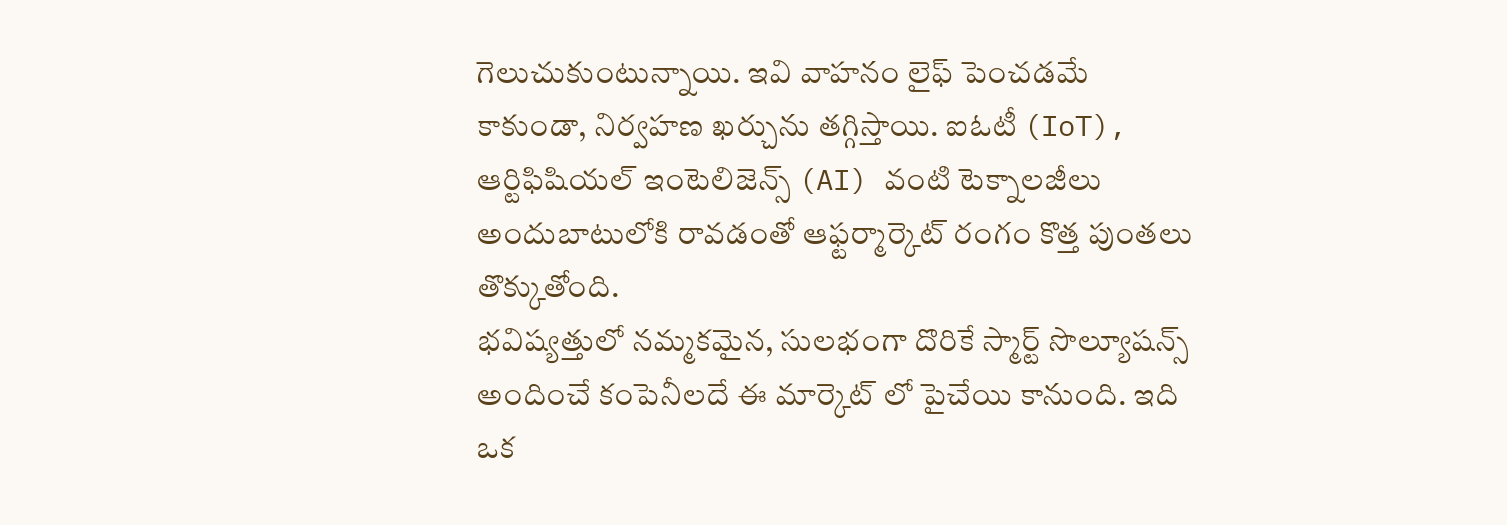గెలుచుకుంటున్నాయి. ఇవి వాహనం లైఫ్ పెంచడమే కాకుండా, నిర్వహణ ఖర్చును తగ్గిస్తాయి. ఐఓటీ (IoT), ఆర్టిఫిషియల్ ఇంటెలిజెన్స్ (AI) వంటి టెక్నాలజీలు అందుబాటులోకి రావడంతో ఆఫ్టర్మార్కెట్ రంగం కొత్త పుంతలు తొక్కుతోంది.
భవిష్యత్తులో నమ్మకమైన, సులభంగా దొరికే స్మార్ట్ సొల్యూషన్స్ అందించే కంపెనీలదే ఈ మార్కెట్ లో పైచేయి కానుంది. ఇది ఒక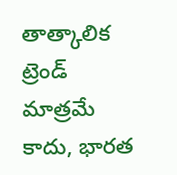తాత్కాలిక ట్రెండ్ మాత్రమే కాదు, భారత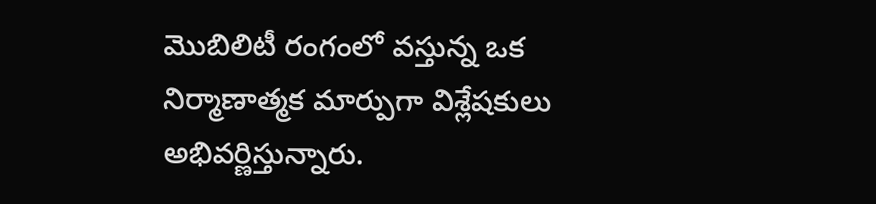మొబిలిటీ రంగంలో వస్తున్న ఒక నిర్మాణాత్మక మార్పుగా విశ్లేషకులు అభివర్ణిస్తున్నారు.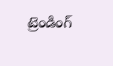ట్రెండింగ్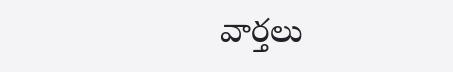వార్తలు